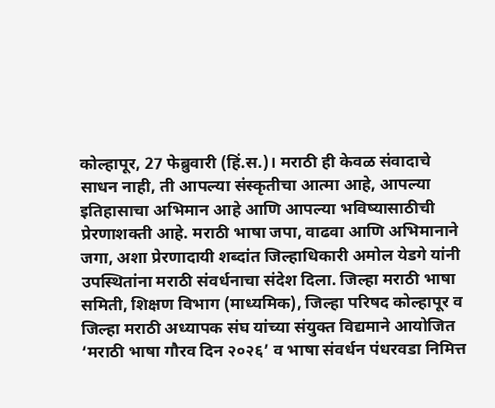कोल्हापूर, 27 फेब्रुवारी (हिं.स.)। मराठी ही केवळ संवादाचे साधन नाही, ती आपल्या संस्कृतीचा आत्मा आहे, आपल्या इतिहासाचा अभिमान आहे आणि आपल्या भविष्यासाठीची प्रेरणाशक्ती आहे. मराठी भाषा जपा, वाढवा आणि अभिमानाने जगा, अशा प्रेरणादायी शब्दांत जिल्हाधिकारी अमोल येडगे यांनी उपस्थितांना मराठी संवर्धनाचा संदेश दिला. जिल्हा मराठी भाषा समिती, शिक्षण विभाग (माध्यमिक), जिल्हा परिषद कोल्हापूर व जिल्हा मराठी अध्यापक संघ यांच्या संयुक्त विद्यमाने आयोजित ‘मराठी भाषा गौरव दिन २०२६’ व भाषा संवर्धन पंधरवडा निमित्त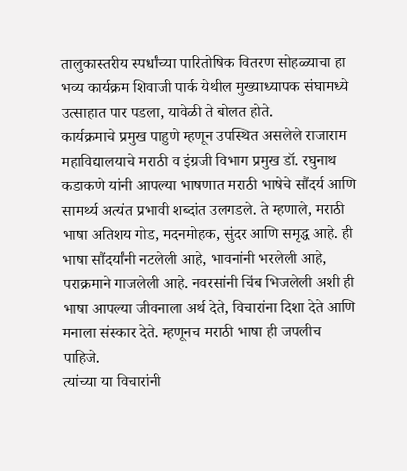तालुकास्तरीय स्पर्धांच्या पारितोषिक वितरण सोहळ्याचा हा भव्य कार्यक्रम शिवाजी पार्क येथील मुख्याध्यापक संघामध्ये उत्साहात पार पडला, यावेळी ते बोलत होते.
कार्यक्रमाचे प्रमुख पाहुणे म्हणून उपस्थित असलेले राजाराम महाविद्यालयाचे मराठी व इंग्रजी विभाग प्रमुख डॉ. रघुनाथ कडाकणे यांनी आपल्या भाषणात मराठी भाषेचे सौंदर्य आणि सामर्थ्य अत्यंत प्रभावी शब्दांत उलगडले. ते म्हणाले, मराठी भाषा अतिशय गोड, मदनमोहक, सुंदर आणि समृद्ध आहे. ही भाषा सौंदर्यांनी नटलेली आहे, भावनांनी भरलेली आहे, पराक्रमाने गाजलेली आहे. नवरसांनी चिंब भिजलेली अशी ही भाषा आपल्या जीवनाला अर्थ देते, विचारांना दिशा देते आणि मनाला संस्कार देते. म्हणूनच मराठी भाषा ही जपलीच पाहिजे.
त्यांच्या या विचारांनी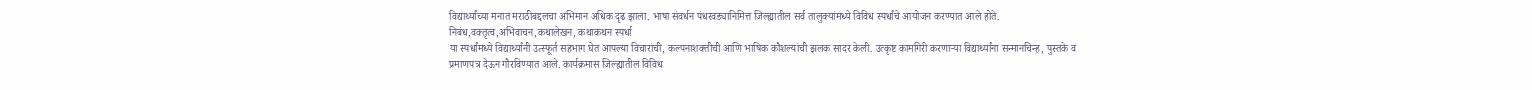विद्यार्थ्यांच्या मनात मराठीबद्दलचा अभिमान अधिक दृढ झाला. भाषा संवर्धन पंधरवड्यानिमित्त जिल्ह्यातील सर्व तालुक्यांमध्ये विविध स्पर्धांचे आयोजन करण्यात आले होते.
निबंध,वक्तृत्व,अभिवाचन,कथालेखन, कथाकथन स्पर्धा
या स्पर्धांमध्ये विद्यार्थ्यांनी उत्स्फूर्त सहभाग घेत आपल्या विचारांची, कल्पनाशक्तीची आणि भाषिक कौशल्यांची झलक सादर केली. उत्कृष्ट कामगिरी करणाऱ्या विद्यार्थ्यांना सन्मानचिन्ह, पुस्तके व प्रमाणपत्र देऊन गौरविण्यात आले. कार्यक्रमास जिल्ह्यातील विविध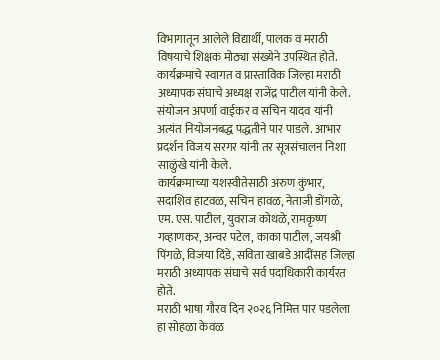विभागातून आलेले विद्यार्थी, पालक व मराठी विषयाचे शिक्षक मोठ्या संख्येने उपस्थित होते.
कार्यक्रमाचे स्वागत व प्रास्ताविक जिल्हा मराठी अध्यापक संघाचे अध्यक्ष राजेंद्र पाटील यांनी केले. संयोजन अपर्णा वाईकर व सचिन यादव यांनी अत्यंत नियोजनबद्ध पद्धतीने पार पाडले. आभार प्रदर्शन विजय सरगर यांनी तर सूत्रसंचालन निशा साळुंखे यांनी केले.
कार्यक्रमाच्या यशस्वीतेसाठी अरुण कुंभार, सदाशिव हाटवळ, सचिन हावळ, नेताजी डोंगळे, एम. एस. पाटील, युवराज कोथळे, रामकृष्ण गव्हाणकर, अन्वर पटेल, काका पाटील, जयश्री पिंगळे, विजया दिंडे, सविता खाबडे आदींसह जिल्हा मराठी अध्यापक संघाचे सर्व पदाधिकारी कार्यरत होते.
मराठी भाषा गौरव दिन २०२६ निमित्त पार पडलेला हा सोहळा केवळ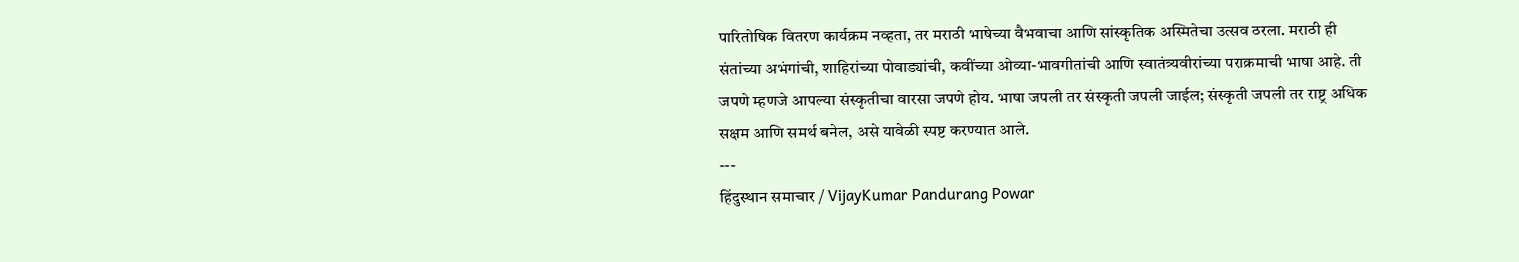पारितोषिक वितरण कार्यक्रम नव्हता, तर मराठी भाषेच्या वैभवाचा आणि सांस्कृतिक अस्मितेचा उत्सव ठरला. मराठी ही संतांच्या अभंगांची, शाहिरांच्या पोवाड्यांची, कवींच्या ओव्या-भावगीतांची आणि स्वातंत्र्यवीरांच्या पराक्रमाची भाषा आहे. ती जपणे म्हणजे आपल्या संस्कृतीचा वारसा जपणे होय. भाषा जपली तर संस्कृती जपली जाईल; संस्कृती जपली तर राष्ट्र अधिक सक्षम आणि समर्थ बनेल, असे यावेळी स्पष्ट करण्यात आले.
---
हिंदुस्थान समाचार / VijayKumar Pandurang Powar